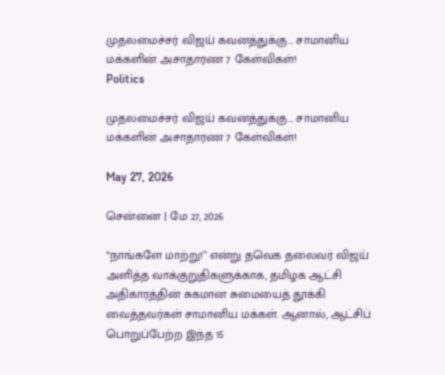முதலமைச்சர் விஜய் கவனத்துக்கு… சாமானிய மக்களின் அசாதாரண 7 கேள்விகள்!
Politics

முதலமைச்சர் விஜய் கவனத்துக்கு… சாமானிய மக்களின் அசாதாரண 7 கேள்விகள்!

May 27, 2026

சென்னை | மே 27, 2026

“நாங்களே மாற்று!” என்று தவெக தலைவர் விஜய் அளித்த வாக்குறுதிகளுக்காக, தமிழக ஆட்சி அதிகாரத்தின் சுகமான சுமையைத் தூக்கி வைத்தவர்கள் சாமானிய மக்கள். ஆனால், ஆட்சிப் பொறுப்பேற்ற இந்த 15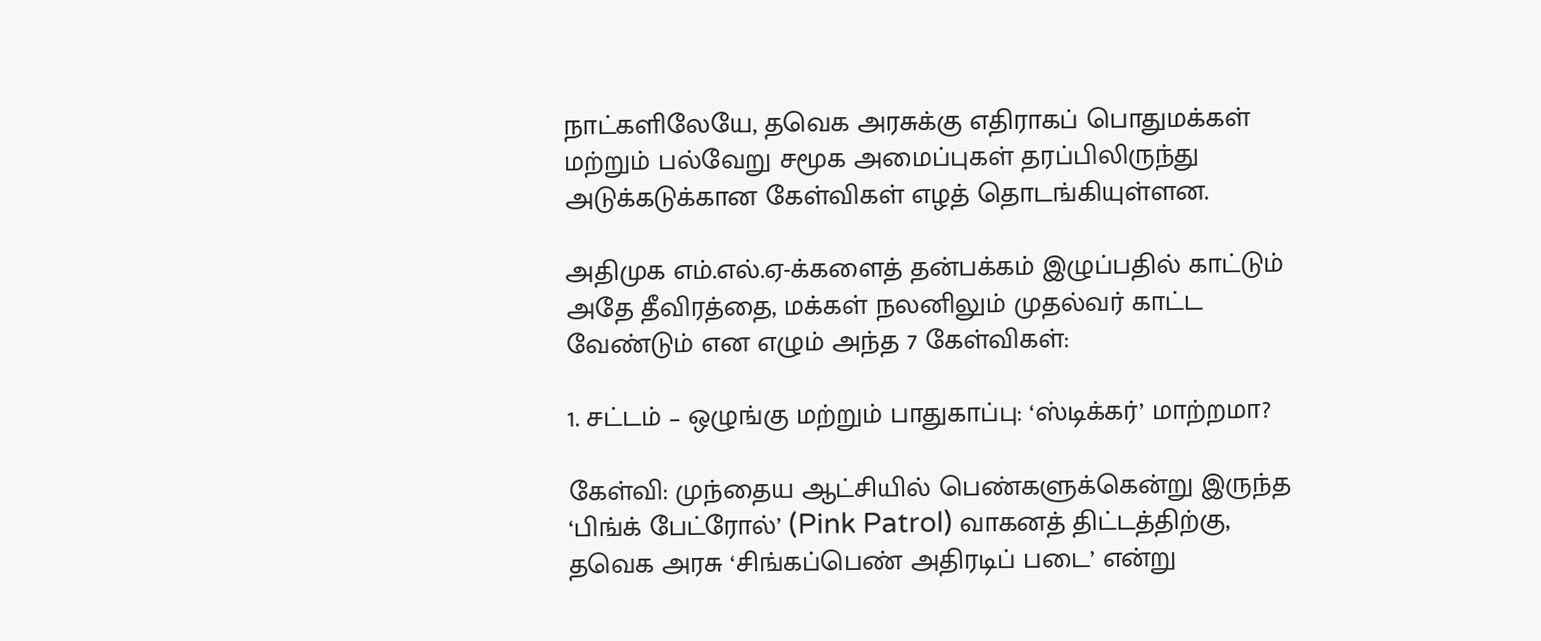நாட்களிலேயே, தவெக அரசுக்கு எதிராகப் பொதுமக்கள் மற்றும் பல்வேறு சமூக அமைப்புகள் தரப்பிலிருந்து அடுக்கடுக்கான கேள்விகள் எழத் தொடங்கியுள்ளன.

அதிமுக எம்.எல்.ஏ-க்களைத் தன்பக்கம் இழுப்பதில் காட்டும் அதே தீவிரத்தை, மக்கள் நலனிலும் முதல்வர் காட்ட வேண்டும் என எழும் அந்த 7 கேள்விகள்:

1. சட்டம் – ஒழுங்கு மற்றும் பாதுகாப்பு: ‘ஸ்டிக்கர்’ மாற்றமா?

கேள்வி: முந்தைய ஆட்சியில் பெண்களுக்கென்று இருந்த ‘பிங்க் பேட்ரோல்’ (Pink Patrol) வாகனத் திட்டத்திற்கு, தவெக அரசு ‘சிங்கப்பெண் அதிரடிப் படை’ என்று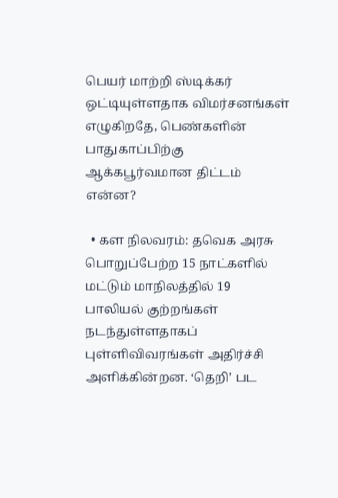பெயர் மாற்றி ஸ்டிக்கர் ஒட்டியுள்ளதாக விமர்சனங்கள் எழுகிறதே, பெண்களின் பாதுகாப்பிற்கு ஆக்கபூர்வமான திட்டம் என்ன?

  • கள நிலவரம்: தவெக அரசு பொறுப்பேற்ற 15 நாட்களில் மட்டும் மாநிலத்தில் 19 பாலியல் குற்றங்கள் நடந்துள்ளதாகப் புள்ளிவிவரங்கள் அதிர்ச்சி அளிக்கின்றன. ‘தெறி’ பட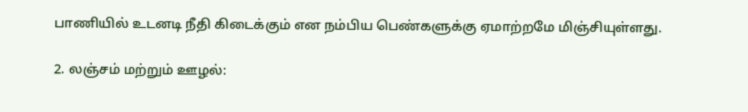பாணியில் உடனடி நீதி கிடைக்கும் என நம்பிய பெண்களுக்கு ஏமாற்றமே மிஞ்சியுள்ளது.

2. லஞ்சம் மற்றும் ஊழல்: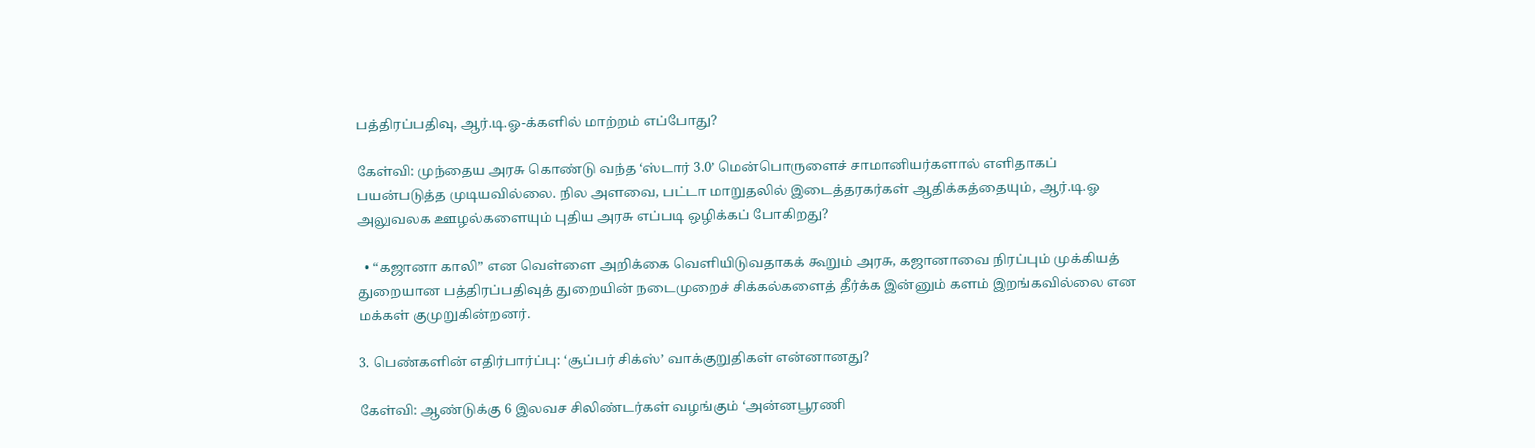பத்திரப்பதிவு, ஆர்.டி.ஓ-க்களில் மாற்றம் எப்போது?

கேள்வி: முந்தைய அரசு கொண்டு வந்த ‘ஸ்டார் 3.0’ மென்பொருளைச் சாமானியர்களால் எளிதாகப் பயன்படுத்த முடியவில்லை. நில அளவை, பட்டா மாறுதலில் இடைத்தரகர்கள் ஆதிக்கத்தையும், ஆர்.டி.ஓ அலுவலக ஊழல்களையும் புதிய அரசு எப்படி ஒழிக்கப் போகிறது?

  • “கஜானா காலி” என வெள்ளை அறிக்கை வெளியிடுவதாகக் கூறும் அரசு, கஜானாவை நிரப்பும் முக்கியத் துறையான பத்திரப்பதிவுத் துறையின் நடைமுறைச் சிக்கல்களைத் தீர்க்க இன்னும் களம் இறங்கவில்லை என மக்கள் குமுறுகின்றனர்.

3. பெண்களின் எதிர்பார்ப்பு: ‘சூப்பர் சிக்ஸ்’ வாக்குறுதிகள் என்னானது?

கேள்வி: ஆண்டுக்கு 6 இலவச சிலிண்டர்கள் வழங்கும் ‘அன்னபூரணி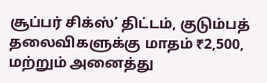சூப்பர் சிக்ஸ்’ திட்டம், குடும்பத் தலைவிகளுக்கு மாதம் ₹2,500, மற்றும் அனைத்து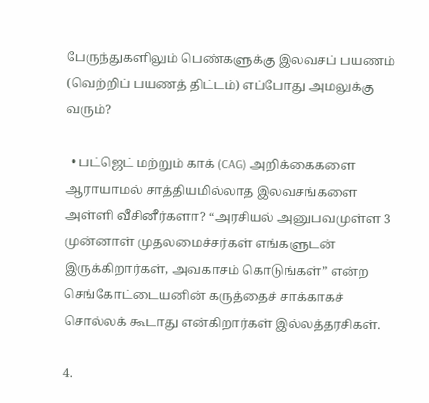பேருந்துகளிலும் பெண்களுக்கு இலவசப் பயணம் (வெற்றிப் பயணத் திட்டம்) எப்போது அமலுக்கு வரும்?

  • பட்ஜெட் மற்றும் காக் (CAG) அறிக்கைகளை ஆராயாமல் சாத்தியமில்லாத இலவசங்களை அள்ளி வீசினீர்களா? “அரசியல் அனுபவமுள்ள 3 முன்னாள் முதலமைச்சர்கள் எங்களுடன் இருக்கிறார்கள், அவகாசம் கொடுங்கள்” என்ற செங்கோட்டையனின் கருத்தைச் சாக்காகச் சொல்லக் கூடாது என்கிறார்கள் இல்லத்தரசிகள்.

4.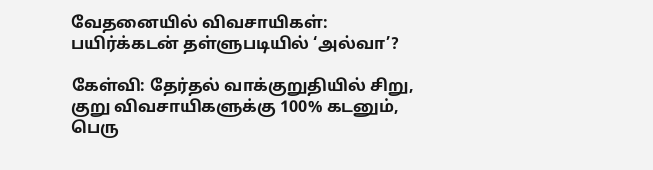வேதனையில் விவசாயிகள்: பயிர்க்கடன் தள்ளுபடியில் ‘அல்வா’?

கேள்வி: தேர்தல் வாக்குறுதியில் சிறு, குறு விவசாயிகளுக்கு 100% கடனும், பெரு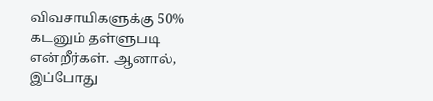விவசாயிகளுக்கு 50% கடனும் தள்ளுபடி என்றீர்கள். ஆனால், இப்போது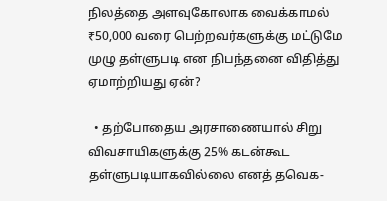நிலத்தை அளவுகோலாக வைக்காமல் ₹50,000 வரை பெற்றவர்களுக்கு மட்டுமே முழு தள்ளுபடி என நிபந்தனை விதித்து ஏமாற்றியது ஏன்?

  • தற்போதைய அரசாணையால் சிறு விவசாயிகளுக்கு 25% கடன்கூட தள்ளுபடியாகவில்லை எனத் தவெக-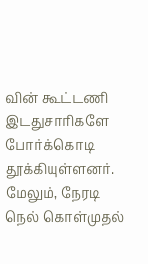வின் கூட்டணி இடதுசாரிகளே போர்க்கொடி தூக்கியுள்ளனர். மேலும், நேரடி நெல் கொள்முதல்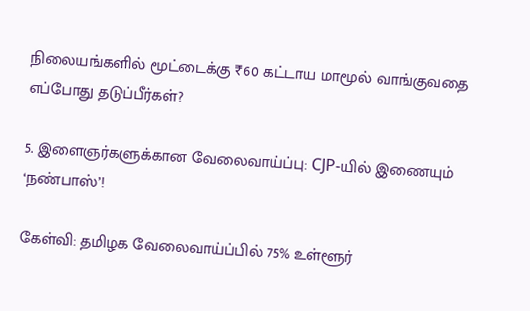நிலையங்களில் மூட்டைக்கு ₹60 கட்டாய மாமூல் வாங்குவதை எப்போது தடுப்பீர்கள்?

5. இளைஞர்களுக்கான வேலைவாய்ப்பு: CJP-யில் இணையும் ‘நண்பாஸ்’!

கேள்வி: தமிழக வேலைவாய்ப்பில் 75% உள்ளூர்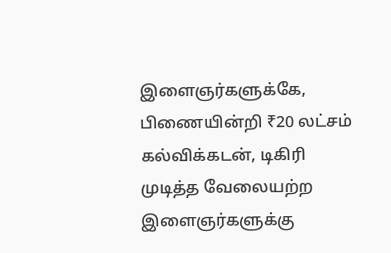இளைஞர்களுக்கே, பிணையின்றி ₹20 லட்சம் கல்விக்கடன், டிகிரி முடித்த வேலையற்ற இளைஞர்களுக்கு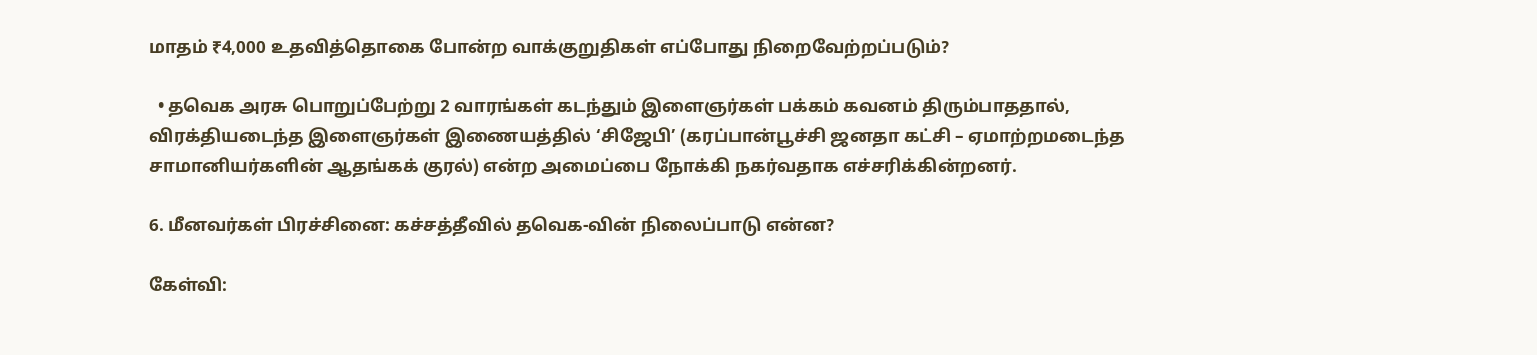மாதம் ₹4,000 உதவித்தொகை போன்ற வாக்குறுதிகள் எப்போது நிறைவேற்றப்படும்?

  • தவெக அரசு பொறுப்பேற்று 2 வாரங்கள் கடந்தும் இளைஞர்கள் பக்கம் கவனம் திரும்பாததால், விரக்தியடைந்த இளைஞர்கள் இணையத்தில் ‘சிஜேபி’ (கரப்பான்பூச்சி ஜனதா கட்சி – ஏமாற்றமடைந்த சாமானியர்களின் ஆதங்கக் குரல்) என்ற அமைப்பை நோக்கி நகர்வதாக எச்சரிக்கின்றனர்.

6. மீனவர்கள் பிரச்சினை: கச்சத்தீவில் தவெக-வின் நிலைப்பாடு என்ன?

கேள்வி: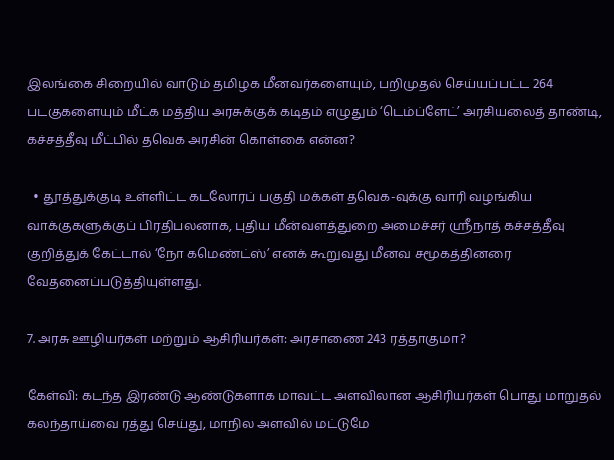இலங்கை சிறையில் வாடும் தமிழக மீனவர்களையும், பறிமுதல் செய்யப்பட்ட 264 படகுகளையும் மீட்க மத்திய அரசுக்குக் கடிதம் எழுதும் ‘டெம்ப்ளேட்’ அரசியலைத் தாண்டி, கச்சத்தீவு மீட்பில் தவெக அரசின் கொள்கை என்ன?

  • தூத்துக்குடி உள்ளிட்ட கடலோரப் பகுதி மக்கள் தவெக-வுக்கு வாரி வழங்கிய வாக்குகளுக்குப் பிரதிபலனாக, புதிய மீன்வளத்துறை அமைச்சர் ஸ்ரீநாத் கச்சத்தீவு குறித்துக் கேட்டால் ‘நோ கமெண்ட்ஸ்’ எனக் கூறுவது மீனவ சமூகத்தினரை வேதனைப்படுத்தியுள்ளது.

7. அரசு ஊழியர்கள் மற்றும் ஆசிரியர்கள்: அரசாணை 243 ரத்தாகுமா?

கேள்வி: கடந்த இரண்டு ஆண்டுகளாக மாவட்ட அளவிலான ஆசிரியர்கள் பொது மாறுதல் கலந்தாய்வை ரத்து செய்து, மாநில அளவில் மட்டுமே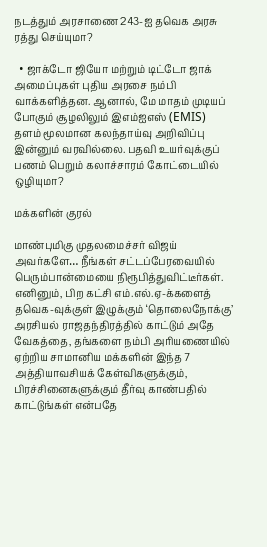நடத்தும் அரசாணை 243-ஐ தவெக அரசு ரத்து செய்யுமா?

  • ஜாக்டோ ஜியோ மற்றும் டிட்டோ ஜாக் அமைப்புகள் புதிய அரசை நம்பி வாக்களித்தன. ஆனால், மே மாதம் முடியப் போகும் சூழலிலும் இஎம்ஐஎஸ் (EMIS) தளம் மூலமான கலந்தாய்வு அறிவிப்பு இன்னும் வரவில்லை. பதவி உயர்வுக்குப் பணம் பெறும் கலாச்சாரம் கோட்டையில் ஒழியுமா?

மக்களின் குரல்

மாண்புமிகு முதலமைச்சர் விஜய் அவர்களே… நீங்கள் சட்டப்பேரவையில் பெரும்பான்மையை நிரூபித்துவிட்டீர்கள். எனினும், பிற கட்சி எம்.எல்.ஏ-க்களைத் தவெக-வுக்குள் இழுக்கும் ‘தொலைநோக்கு’ அரசியல் ராஜதந்திரத்தில் காட்டும் அதே வேகத்தை, தங்களை நம்பி அரியணையில் ஏற்றிய சாமானிய மக்களின் இந்த 7 அத்தியாவசியக் கேள்விகளுக்கும், பிரச்சினைகளுக்கும் தீர்வு காண்பதில் காட்டுங்கள் என்பதே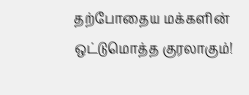தற்போதைய மக்களின் ஒட்டுமொத்த குரலாகும்!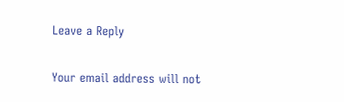Leave a Reply

Your email address will not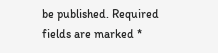be published. Required fields are marked *